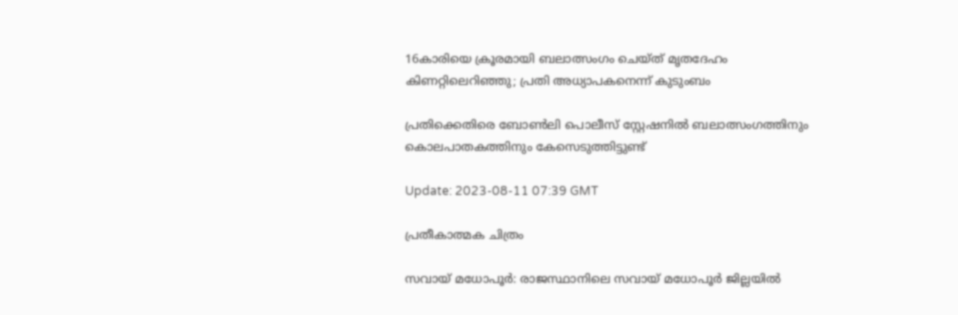16കാരിയെ ക്രൂരമായി ബലാത്സംഗം ചെയ്ത് മൃതദേഹം കിണറ്റിലെറിഞ്ഞു; പ്രതി അധ്യാപകനെന്ന് കുടുംബം

പ്രതിക്കെതിരെ ബോൺലി പൊലീസ് സ്റ്റേഷനിൽ ബലാത്സംഗത്തിനും കൊലപാതകത്തിനും കേസെടുത്തിട്ടുണ്ട്

Update: 2023-08-11 07:39 GMT

പ്രതീകാത്മക ചിത്രം

സവായ് മധോപൂർ: രാജസ്ഥാനിലെ സവായ് മധോപൂർ ജില്ലയില്‍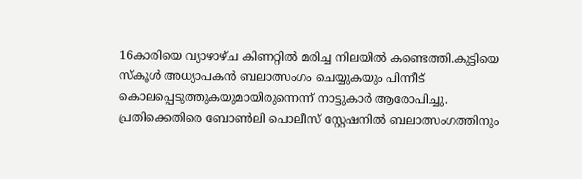16കാരിയെ വ്യാഴാഴ്ച കിണറ്റില്‍ മരിച്ച നിലയില്‍ കണ്ടെത്തി.കുട്ടിയെ സ്കൂള്‍ അധ്യാപകൻ ബലാത്സംഗം ചെയ്യുകയും പിന്നീട് കൊലപ്പെടുത്തുകയുമായിരുന്നെന്ന് നാട്ടുകാര്‍ ആരോപിച്ചു. പ്രതിക്കെതിരെ ബോൺലി പൊലീസ് സ്റ്റേഷനിൽ ബലാത്സംഗത്തിനും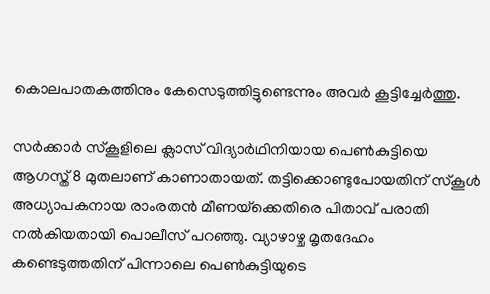കൊലപാതകത്തിനും കേസെടുത്തിട്ടുണ്ടെന്നും അവർ കൂട്ടിച്ചേർത്തു.

സര്‍ക്കാര്‍ സ്‌കൂളിലെ ക്ലാസ് വിദ്യാർഥിനിയായ പെൺകുട്ടിയെ ആഗസ്ത് 8 മുതലാണ് കാണാതായത്. തട്ടിക്കൊണ്ടുപോയതിന് സ്‌കൂൾ അധ്യാപകനായ രാംരതൻ മീണയ്‌ക്കെതിരെ പിതാവ് പരാതി നൽകിയതായി പൊലീസ് പറഞ്ഞു. വ്യാഴാഴ്ച മൃതദേഹം കണ്ടെടുത്തതിന് പിന്നാലെ പെൺകുട്ടിയുടെ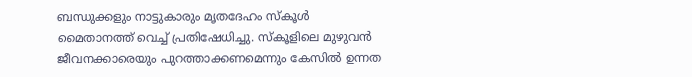ബന്ധുക്കളും നാട്ടുകാരും മൃതദേഹം സ്‌കൂൾ മൈതാനത്ത് വെച്ച് പ്രതിഷേധിച്ചു. സ്കൂളിലെ മുഴുവന്‍ ജീവനക്കാരെയും പുറത്താക്കണമെന്നും കേസില്‍ ഉന്നത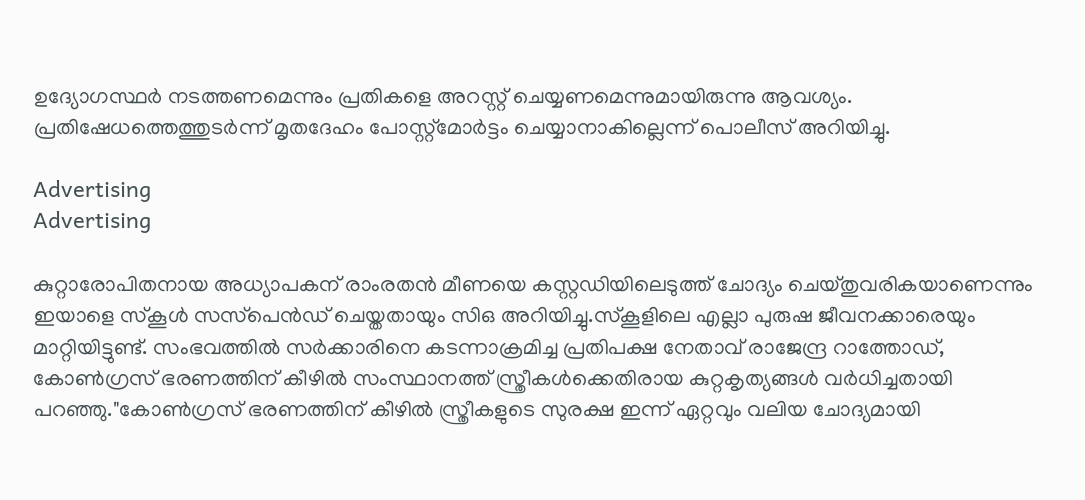ഉദ്യോഗസ്ഥര്‍ നടത്തണമെന്നും പ്രതികളെ അറസ്റ്റ് ചെയ്യണമെന്നുമായിരുന്നു ആവശ്യം. പ്രതിഷേധത്തെത്തുടർന്ന് മൃതദേഹം പോസ്റ്റ്‌മോർട്ടം ചെയ്യാനാകില്ലെന്ന് പൊലീസ് അറിയിച്ചു.

Advertising
Advertising

കുറ്റാരോപിതനായ അധ്യാപകന് രാംരതൻ മീണയെ കസ്റ്റഡിയിലെടുത്ത് ചോദ്യം ചെയ്തുവരികയാണെന്നും ഇയാളെ സ്‌കൂൾ സസ്‌പെൻഡ് ചെയ്തതായും സിഒ അറിയിച്ചു.സ്‌കൂളിലെ എല്ലാ പുരുഷ ജീവനക്കാരെയും മാറ്റിയിട്ടുണ്ട്. സംഭവത്തിൽ സർക്കാരിനെ കടന്നാക്രമിച്ച പ്രതിപക്ഷ നേതാവ് രാജേന്ദ്ര റാത്തോഡ്, കോൺഗ്രസ് ഭരണത്തിന് കീഴിൽ സംസ്ഥാനത്ത് സ്ത്രീകൾക്കെതിരായ കുറ്റകൃത്യങ്ങൾ വർധിച്ചതായി പറഞ്ഞു."കോൺഗ്രസ് ഭരണത്തിന് കീഴിൽ സ്ത്രീകളുടെ സുരക്ഷ ഇന്ന് ഏറ്റവും വലിയ ചോദ്യമായി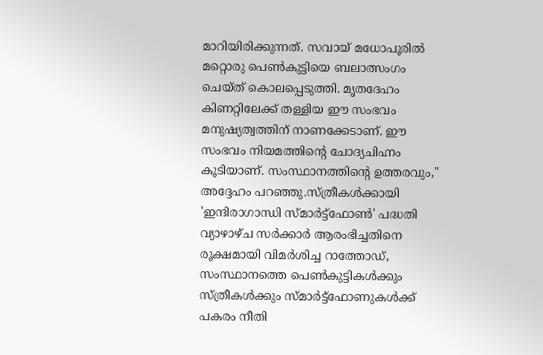മാറിയിരിക്കുന്നത്. സവായ് മധോപൂരിൽ മറ്റൊരു പെൺകുട്ടിയെ ബലാത്സംഗം ചെയ്ത് കൊലപ്പെടുത്തി. മൃതദേഹം കിണറ്റിലേക്ക് തള്ളിയ ഈ സംഭവം മനുഷ്യത്വത്തിന് നാണക്കേടാണ്. ഈ സംഭവം നിയമത്തിന്‍റെ ചോദ്യചിഹ്നം കൂടിയാണ്. സംസ്ഥാനത്തിന്റെ ഉത്തരവും," അദ്ദേഹം പറഞ്ഞു.സ്ത്രീകൾക്കായി 'ഇന്ദിരാഗാന്ധി സ്‌മാർട്ട്‌ഫോൺ' പദ്ധതി വ്യാഴാഴ്ച സർക്കാർ ആരംഭിച്ചതിനെ രൂക്ഷമായി വിമർശിച്ച റാത്തോഡ്, സംസ്ഥാനത്തെ പെൺകുട്ടികൾക്കും സ്ത്രീകൾക്കും സ്മാർട്ട്‌ഫോണുകൾക്ക് പകരം നീതി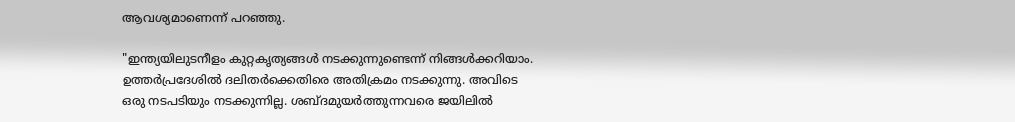ആവശ്യമാണെന്ന് പറഞ്ഞു.

"ഇന്ത്യയിലുടനീളം കുറ്റകൃത്യങ്ങൾ നടക്കുന്നുണ്ടെന്ന് നിങ്ങൾക്കറിയാം. ഉത്തർപ്രദേശിൽ ദലിതർക്കെതിരെ അതിക്രമം നടക്കുന്നു. അവിടെ ഒരു നടപടിയും നടക്കുന്നില്ല. ശബ്ദമുയർത്തുന്നവരെ ജയിലിൽ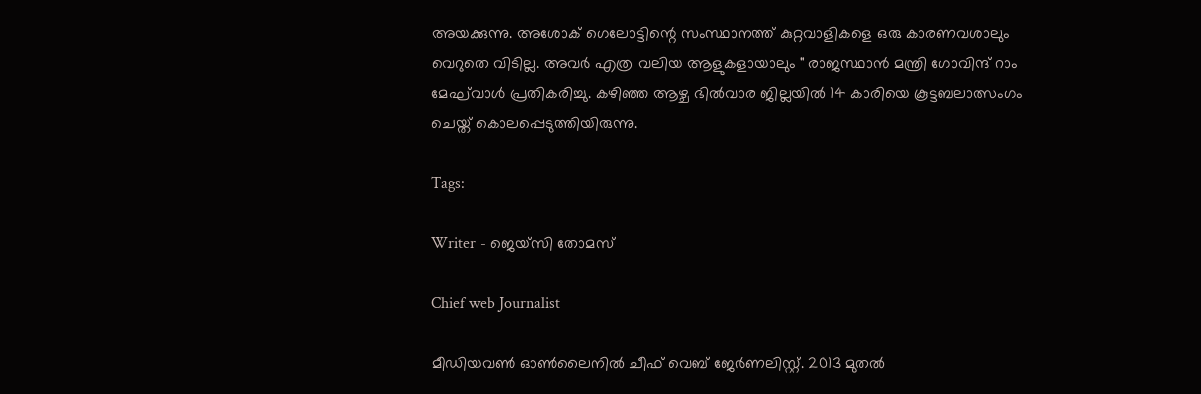അയക്കുന്നു. അശോക് ഗെലോട്ടിന്റെ സംസ്ഥാനത്ത് കുറ്റവാളികളെ ഒരു കാരണവശാലും വെറുതെ വിടില്ല. അവര്‍ എത്ര വലിയ ആളുകളായാലും " രാജസ്ഥാൻ മന്ത്രി ഗോവിന്ദ് റാം മേഘ്‌വാൾ പ്രതികരിച്ചു. കഴിഞ്ഞ ആഴ്ച ഭിൽവാര ജില്ലയിൽ 14 കാരിയെ കൂട്ടബലാത്സംഗം ചെയ്ത് കൊലപ്പെടുത്തിയിരുന്നു.

Tags:

Writer - ജെയ്സി തോമസ്

Chief web Journalist

മീഡിയവൺ ഓൺലൈനിൽ ചീഫ് വെബ് ജേർണലിസ്റ്റ്. 2013 മുതൽ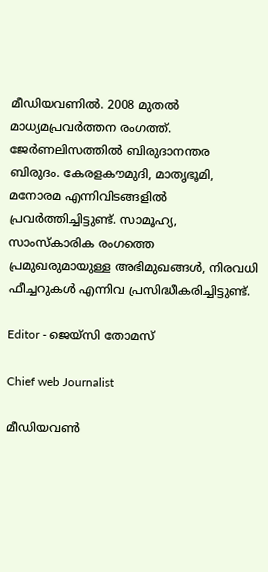മീഡിയവണിൽ. 2008 മുതൽ മാധ്യമപ്രവർത്തന രംഗത്ത്. ജേർണലിസത്തിൽ ബിരുദാനന്തര ബിരുദം. കേരളകൗമുദി, മാതൃഭൂമി, മനോരമ എന്നിവിടങ്ങളിൽ പ്രവർത്തിച്ചിട്ടുണ്ട്. സാമൂഹ്യ, സാംസ്‌കാരിക രംഗത്തെ പ്രമുഖരുമായുള്ള അഭിമുഖങ്ങൾ, നിരവധി ഫീച്ചറുകൾ എന്നിവ പ്രസിദ്ധീകരിച്ചിട്ടുണ്ട്.

Editor - ജെയ്സി തോമസ്

Chief web Journalist

മീഡിയവൺ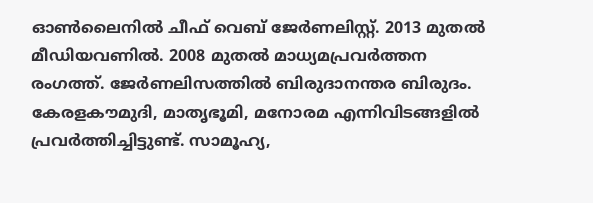ഓൺലൈനിൽ ചീഫ് വെബ് ജേർണലിസ്റ്റ്. 2013 മുതൽ മീഡിയവണിൽ. 2008 മുതൽ മാധ്യമപ്രവർത്തന രംഗത്ത്. ജേർണലിസത്തിൽ ബിരുദാനന്തര ബിരുദം. കേരളകൗമുദി, മാതൃഭൂമി, മനോരമ എന്നിവിടങ്ങളിൽ പ്രവർത്തിച്ചിട്ടുണ്ട്. സാമൂഹ്യ,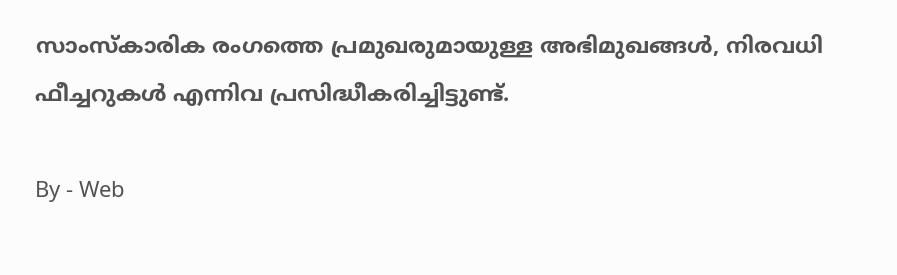സാംസ്‌കാരിക രംഗത്തെ പ്രമുഖരുമായുള്ള അഭിമുഖങ്ങൾ, നിരവധി ഫീച്ചറുകൾ എന്നിവ പ്രസിദ്ധീകരിച്ചിട്ടുണ്ട്.

By - Web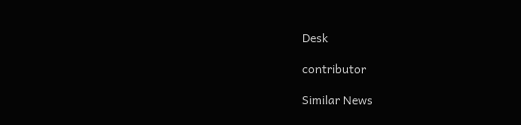Desk

contributor

Similar News